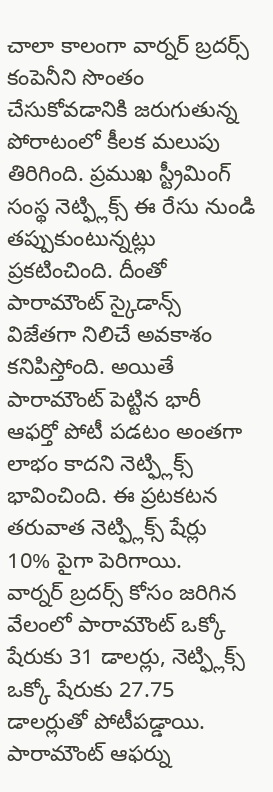చాలా కాలంగా వార్నర్ బ్రదర్స్ కంపెనీని సొంతం చేసుకోవడానికి జరుగుతున్న పోరాటంలో కీలక మలుపు తిరిగింది. ప్రముఖ స్ట్రీమింగ్ సంస్థ నెట్ఫ్లిక్స్ ఈ రేసు నుండి తప్పుకుంటున్నట్లు ప్రకటించింది. దీంతో పారామౌంట్ స్కైడాన్స్ విజేతగా నిలిచే అవకాశం కనిపిస్తోంది. అయితే పారామౌంట్ పెట్టిన భారీ ఆఫర్తో పోటీ పడటం అంతగా లాభం కాదని నెట్ఫ్లిక్స్ భావించింది. ఈ ప్రటకటన తరువాత నెట్ఫ్లిక్స్ షేర్లు 10% పైగా పెరిగాయి.
వార్నర్ బ్రదర్స్ కోసం జరిగిన వేలంలో పారామౌంట్ ఒక్కో షేరుకు 31 డాలర్లు, నెట్ఫ్లిక్స్ ఒక్కో షేరుకు 27.75 డాలర్లుతో పోటీపడ్డాయి. పారామౌంట్ ఆఫర్ను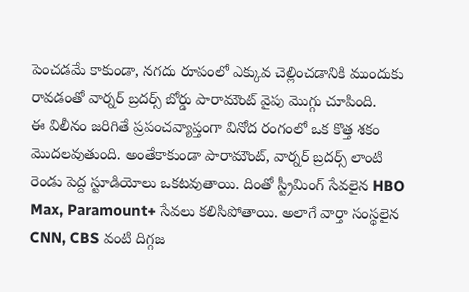పెంచడమే కాకుండా, నగదు రూపంలో ఎక్కువ చెల్లించడానికి ముందుకు రావడంతో వార్నర్ బ్రదర్స్ బోర్డు పారామౌంట్ వైపు మొగ్గు చూపింది.
ఈ విలీనం జరిగితే ప్రపంచవ్యాప్తంగా వినోద రంగంలో ఒక కొత్త శకం మొదలవుతుంది. అంతేకాకుండా పారామౌంట్, వార్నర్ బ్రదర్స్ లాంటి రెండు పెద్ద స్టూడియోలు ఒకటవుతాయి. దింతో స్ట్రీమింగ్ సేవలైన HBO Max, Paramount+ సేవలు కలిసిపోతాయి. అలాగే వార్తా సంస్థలైన CNN, CBS వంటి దిగ్గజ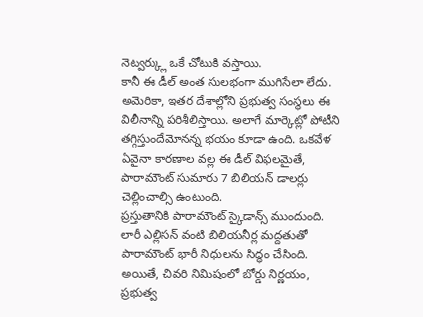నెట్వర్క్లు ఒకే చోటుకి వస్తాయి.
కానీ ఈ డీల్ అంత సులభంగా ముగిసేలా లేదు. అమెరికా, ఇతర దేశాల్లోని ప్రభుత్వ సంస్థలు ఈ విలీనాన్ని పరిశీలిస్తాయి. అలాగే మార్కెట్లో పోటీని తగ్గిస్తుందేమోనన్న భయం కూడా ఉంది. ఒకవేళ ఏవైనా కారణాల వల్ల ఈ డీల్ విఫలమైతే, పారామౌంట్ సుమారు 7 బిలియన్ డాలర్లు చెల్లించాల్సి ఉంటుంది.
ప్రస్తుతానికి పారామౌంట్ స్కైడాన్స్ ముందుంది. లారీ ఎల్లిసన్ వంటి బిలియనీర్ల మద్దతుతో పారామౌంట్ భారీ నిధులను సిద్ధం చేసింది. అయితే, చివరి నిమిషంలో బోర్డు నిర్ణయం, ప్రభుత్వ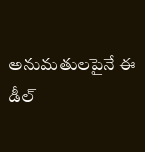అనుమతులపైనే ఈ డీల్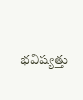భవిష్యత్తు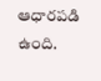ఆధారపడి ఉంది.